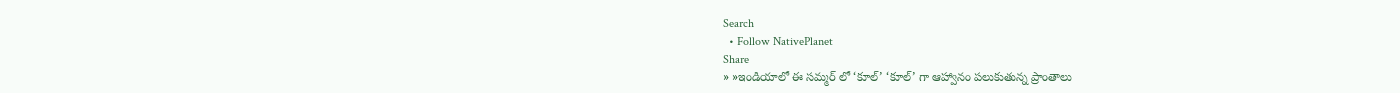Search
  • Follow NativePlanet
Share
» »ఇండియాలో ఈ సమ్మర్ లో ‘కూల్’ ‘కూల్’ గా ఆహ్వానం పలుకుతున్న ప్రాంతాలు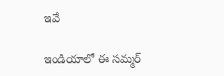ఇవే

ఇండియాలో ఈ సమ్మర్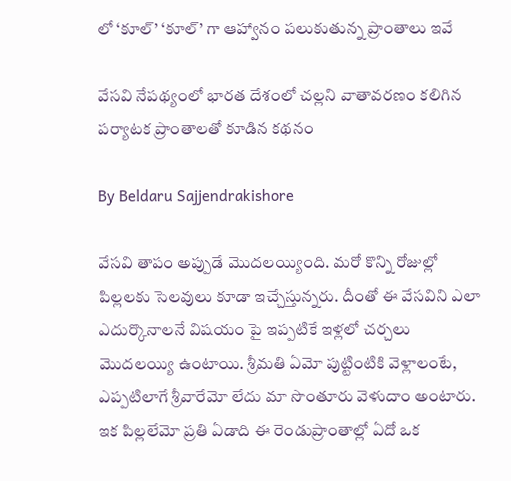లో ‘కూల్’ ‘కూల్’ గా ఆహ్వానం పలుకుతున్న ప్రాంతాలు ఇవే

వేసవి నేపథ్యంలో భారత దేశంలో చల్లని వాతావరణం కలిగిన పర్యాటక ప్రాంతాలతో కూడిన కథనం

By Beldaru Sajjendrakishore

వేసవి తాపం అప్పుడే మొదలయ్యింది. మరో కొన్ని రోజుల్లో పిల్లలకు సెలవులు కూడా ఇచ్చేస్తున్నరు. దీంతో ఈ వేసవిని ఎలా ఎదుర్కొనాలనే విషయం పై ఇప్పటికే ఇళ్లలో చర్చలు మొదలయ్యి ఉంటాయి. శ్రీమతి ఏమో పుట్టింటికి వెళ్లాలంటే, ఎప్పటిలాగే శ్రీవారేమో లేదు మా సొంతూరు వెళుదాం అంటారు. ఇక పిల్లలేమో ప్రతి ఏడాది ఈ రెండుప్రాంతాల్లో ఏదో ఒక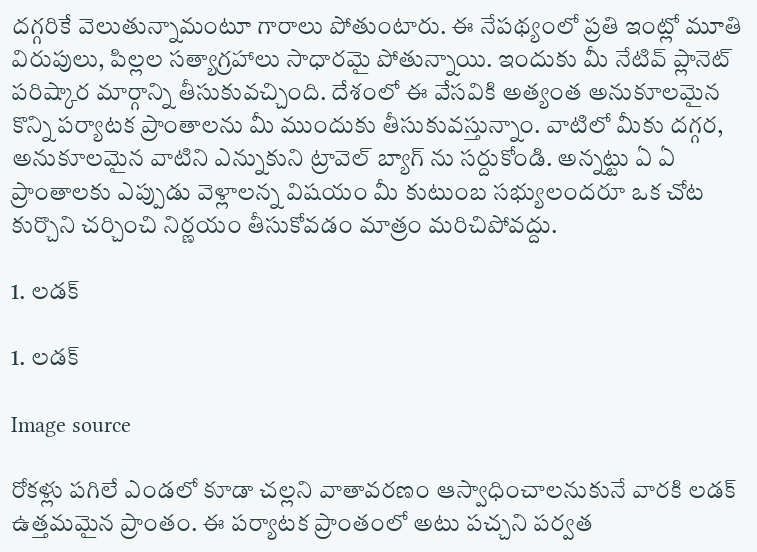దగ్గరికే వెలుతున్నామంటూ గారాలు పోతుంటారు. ఈ నేపథ్యంలో ప్రతి ఇంట్లో మూతి విరుపులు, పిల్లల సత్యాగ్రహాలు సాధారమై పోతున్నాయి. ఇందుకు మీ నేటివ్ ప్లానెట్ పరిష్కార మార్గాన్ని తీసుకువచ్చింది. దేశంలో ఈ వేసవికి అత్యంత అనుకూలమైన కొన్ని పర్యాటక ప్రాంతాలను మీ ముందుకు తీసుకువస్తున్నాం. వాటిలో మీకు దగ్గర, అనుకూలమైన వాటిని ఎన్నుకుని ట్రావెల్ బ్యాగ్ ను సర్దుకోండి. అన్నట్టు ఏ ఏ ప్రాంతాలకు ఎప్పుడు వెళ్లాలన్న విషయం మీ కుటుంబ సభ్యులందరూ ఒక చోట కుర్చొని చర్చించి నిర్ణయం తీసుకోవడం మాత్రం మరిచిపోవద్దు.

1. లడక్

1. లడక్

Image source

రోకళ్లు పగిలే ఎండలో కూడా చల్లని వాతావరణం ఆస్వాధించాలనుకునే వారకి లడక్ ఉత్తమమైన ప్రాంతం. ఈ పర్యాటక ప్రాంతంలో అటు పచ్చని పర్వత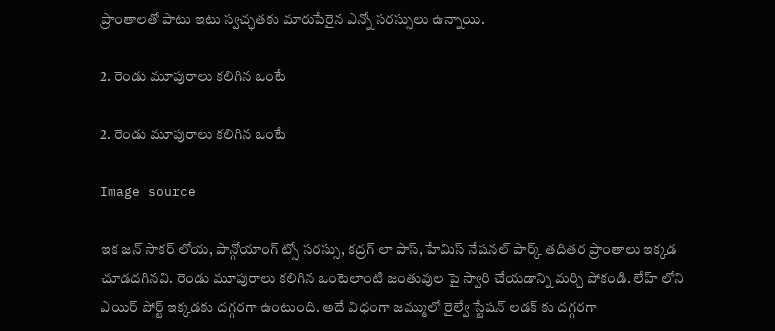ప్రాంతాలతో పాటు ఇటు స్వచ్ఛతకు మారుపేరైన ఎన్నో సరస్సులు ఉన్నాయి.

2. రెండు మూపురాలు కలిగిన ఒంటే

2. రెండు మూపురాలు కలిగిన ఒంటే

Image source

ఇక జన్ సాకర్ లోయ, పాన్గోయాంగ్ ట్సో సరస్సు, కద్రగ్ లా పాస్, హేమిస్ నేషనల్ పార్క్ తదితర ప్రాంతాలు ఇక్కడ చూడదగినవి. రెండు మూపురాలు కలిగిన ఒంటెలాంటి జంతువుల పై స్వారి చేయడాన్ని మర్చి పోకండి. లేహ్ లోని ఎయిర్ పోర్ట్ ఇక్కడకు దగ్గరగా ఉంటుంది. అదే విధంగా జమ్ములో రైల్వే స్టేషన్ లడక్ కు దగ్గరగా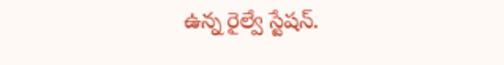ఉన్న రైల్వే స్టేషన్.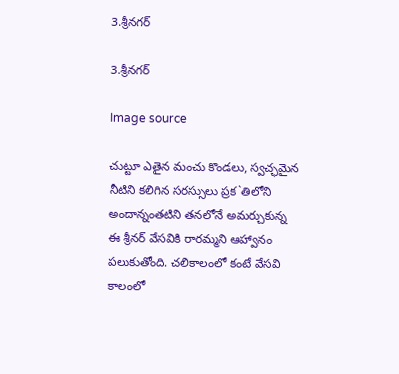3.శ్రీనగర్

3.శ్రీనగర్

Image source

చుట్టూ ఎతైన మంచు కొండలు, స్వచ్ఛమైన నీటిని కలిగిన సరస్సులు ప్రక`తిలోని అందాన్నంతటిని తనలోనే అమర్చుకున్న ఈ శ్రీనర్ వేసవికి రారమ్మని ఆహ్వానం పలుకుతోంది. చలికాలంలో కంటే వేసవి కాలంలో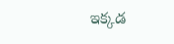ఇక్కడ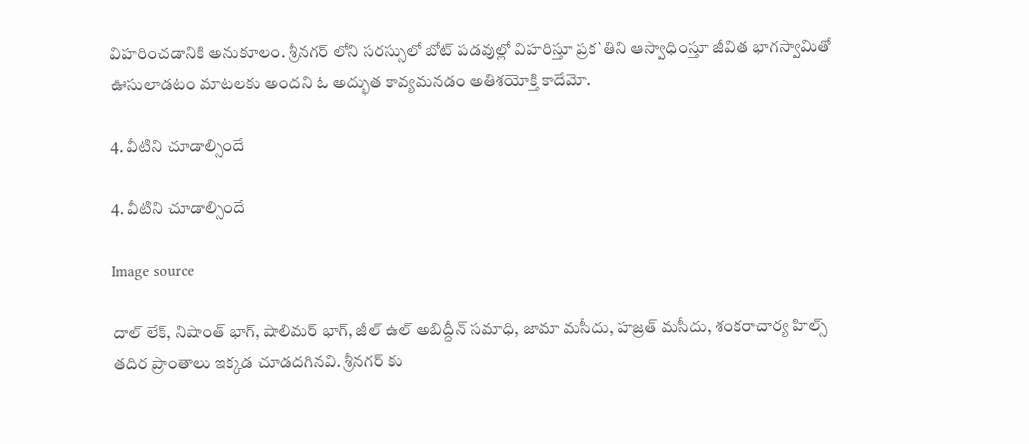విహరించడానికి అనుకూలం. శ్రీనగర్ లోని సరస్సులో బోట్ పడవుల్లో విహరిస్తూ ప్రక`తిని ఆస్వాధింస్తూ జీవిత భాగస్వామితో ఊసులాడటం మాటలకు అందని ఓ అద్భుత కావ్యమనడం అతిశయోక్తి కాదేమో.

4. వీటిని చూడాల్సిందే

4. వీటిని చూడాల్సిందే

Image source

దాల్ లేక్, నిషాంత్ భాగ్, షాలిమర్ భాగ్, జీల్ ఉల్ అబిద్దీన్ సమాధి, జామా మసీదు, హజ్రత్ మసీదు, శంకరాచార్య హిల్స్ తదిర ప్రాంతాలు ఇక్కడ చూడదగినవి. శ్రీనగర్ కు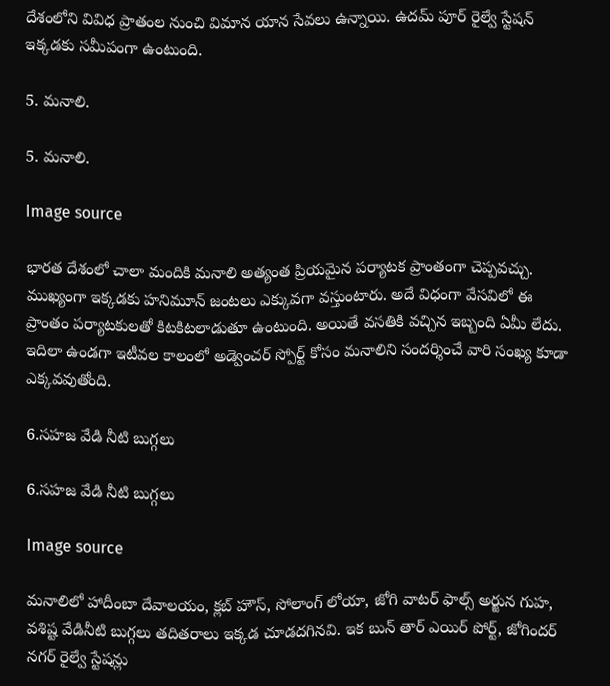దేశంలోని వివిధ ప్రాతంల నుంచి విమాన యాన సేవలు ఉన్నాయి. ఉదమ్ పూర్ రైల్వే స్టేషన్ ఇక్కడకు సమీపంగా ఉంటుంది.

5. మనాలి.

5. మనాలి.

Image source

భారత దేశంలో చాలా మందికి మనాలి అత్యంత ప్రియమైన పర్యాటక ప్రాంతంగా చెప్పవచ్చు. ముఖ్యంగా ఇక్కడకు హనిమూన్ జంటలు ఎక్కువగా వస్తుంటారు. అదే విధంగా వేసవిలో ఈ ప్రాంతం పర్యాటకులతో కిటకిటలాడుతూ ఉంటుంది. అయితే వసతికి వచ్చిన ఇబ్బంది ఏమీ లేదు. ఇదిలా ఉండగా ఇటీవల కాలంలో అడ్వెంచర్ స్పోర్ట్ కోసం మనాలిని సందర్శించే వారి సంఖ్య కూడా ఎక్కవవుతోంది.

6.సహజ వేడి నీటి బుగ్గలు

6.సహజ వేడి నీటి బుగ్గలు

Image source

మనాలిలో హాదీంబా దేవాలయం, క్లబ్ హౌస్, సోలాంగ్ లోయా, జోగి వాటర్ ఫాల్స్ అర్జున గుహ, వశిష్ట వేడినీటి బుగ్గలు తదితరాలు ఇక్కడ చూడదగినవి. ఇక బున్ తార్ ఎయిర్ పోర్ట్, జోగిందర్ నగర్ రైల్వే స్టేషన్లు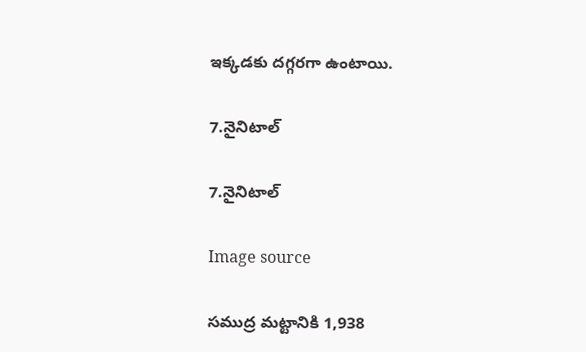ఇక్కడకు దగ్గరగా ఉంటాయి.

7.నైనిటాల్

7.నైనిటాల్

Image source

సముద్ర మట్టానికి 1,938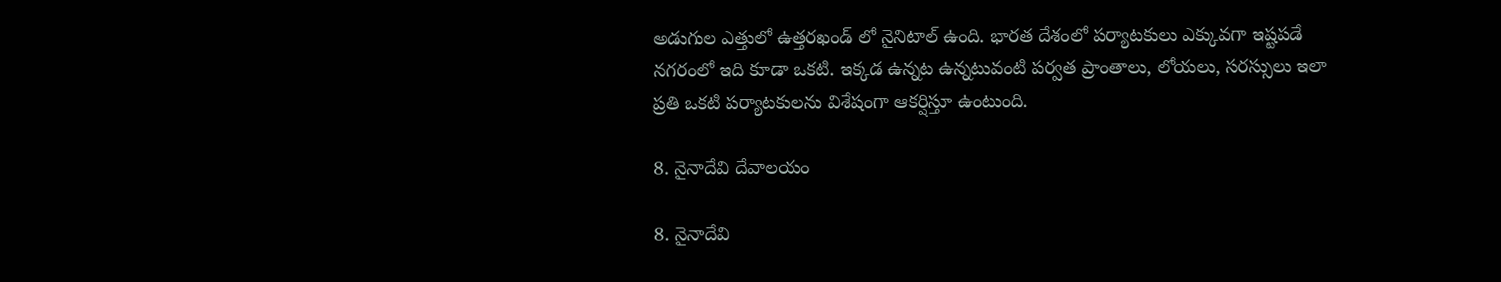అడుగుల ఎత్తులో ఉత్తరఖండ్ లో నైనిటాల్ ఉంది. భారత దేశంలో పర్యాటకులు ఎక్కువగా ఇష్టపడే నగరంలో ఇది కూడా ఒకటి. ఇక్కడ ఉన్నట ఉన్నటువంటి పర్వత ప్రాంతాలు, లోయలు, సరస్సులు ఇలా ప్రతి ఒకటి పర్యాటకులను విశేషంగా ఆకర్షిస్తూ ఉంటుంది.

8. నైనాదేవి దేవాలయం

8. నైనాదేవి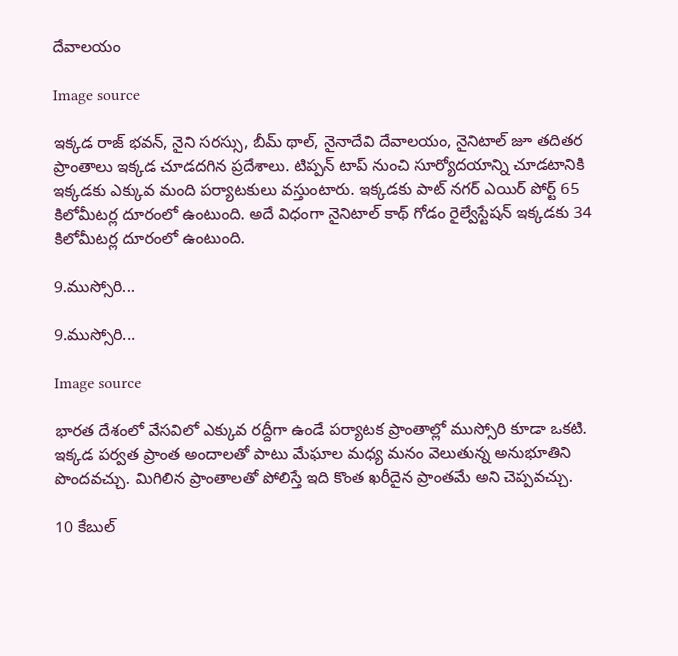దేవాలయం

Image source

ఇక్కడ రాజ్ భవన్, నైని సరస్సు, బీమ్ థాల్, నైనాదేవి దేవాలయం, నైనిటాల్ జూ తదితర ప్రాంతాలు ఇక్కడ చూడదగిన ప్రదేశాలు. టిప్పన్ టాప్ నుంచి సూర్యోదయాన్ని చూడటానికి ఇక్కడకు ఎక్కువ మంది పర్యాటకులు వస్తుంటారు. ఇక్కడకు పాట్ నగర్ ఎయిర్ పోర్ట్ 65 కిలోమీటర్ల దూరంలో ఉంటుంది. అదే విధంగా నైనిటాల్ కాథ్ గోడం రైల్వేస్టేషన్ ఇక్కడకు 34 కిలోమీటర్ల దూరంలో ఉంటుంది.

9.ముస్సోరి...

9.ముస్సోరి...

Image source

భారత దేశంలో వేసవిలో ఎక్కువ రద్దీగా ఉండే పర్యాటక ప్రాంతాల్లో ముస్సోరి కూడా ఒకటి. ఇక్కడ పర్వత ప్రాంత అందాలతో పాటు మేఘాల మధ్య మనం వెలుతున్న అనుభూతిని పొందవచ్చు. మిగిలిన ప్రాంతాలతో పోలిస్తే ఇది కొంత ఖరీదైన ప్రాంతమే అని చెప్పవచ్చు.

10 కేబుల్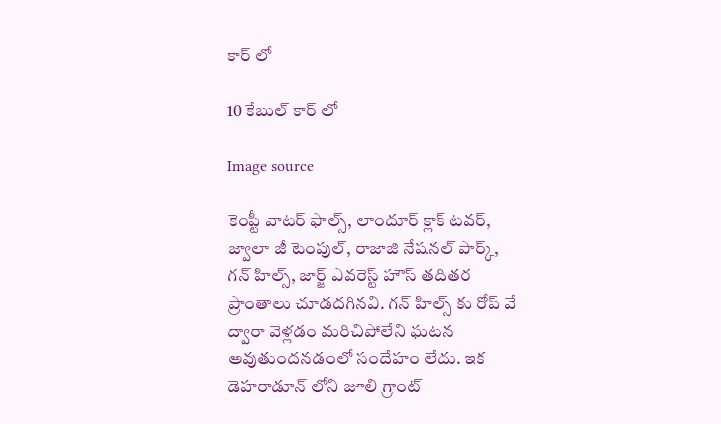కార్ లో

10 కేబుల్ కార్ లో

Image source

కెంప్టీ వాటర్ ఫాల్స్, లాందూర్ క్లాక్ టవర్, జ్వాలా జీ టెంపుల్, రాజాజి నేషనల్ పార్క్, గన్ హిల్స్, జార్జ్ ఎవరెస్ట్ హౌస్ తదితర ప్రాంతాలు చూడదగినవి. గన్ హిల్స్ కు రోప్ వే ద్వారా వెళ్లడం మరిచిపోలేని ఘటన అవుతుందనడంలో సందేహం లేదు. ఇక డెహరాడూన్ లోని జూలి గ్రాంట్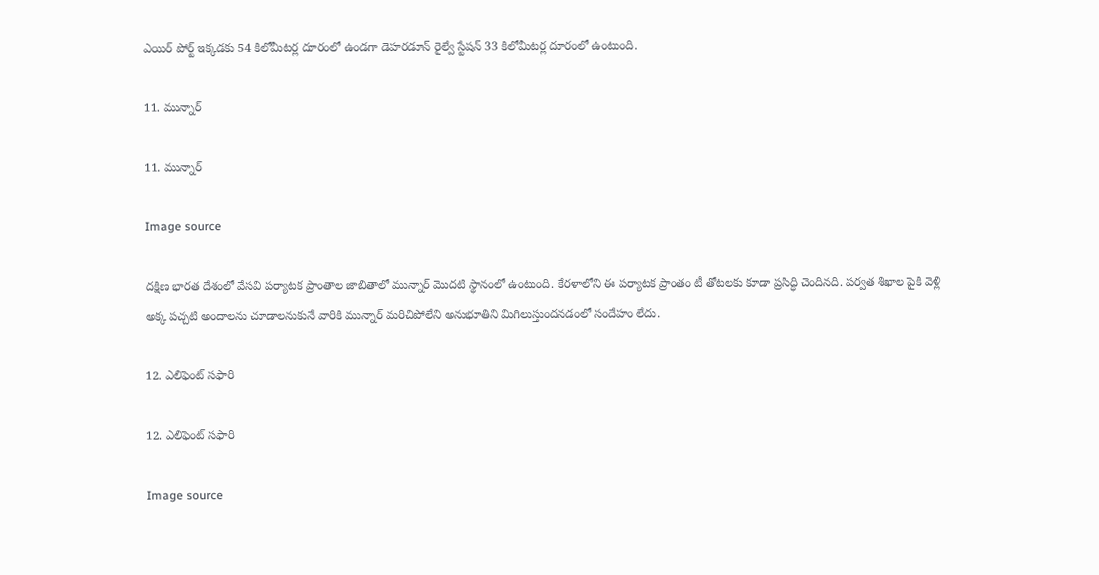ఎయిర్ పోర్ట్ ఇక్కడకు 54 కిలోమీటర్ల దూరంలో ఉండగా డెహరడూన్ రైల్వే స్టేషన్ 33 కిలోమీటర్ల దూరంలో ఉంటుంది.

11. మున్నార్

11. మున్నార్

Image source

దక్షిణ భారత దేశంలో వేసవి పర్యాటక ప్రాంతాల జాబితాలో మున్నార్ మొదటి స్థానంలో ఉంటుంది. కేరళాలోని ఈ పర్యాటక ప్రాంతం టీ తోటలకు కూడా ప్రసిద్ధి చెందినది. పర్వత శిఖాల పైకి వెళ్లి అక్క పచ్చటి అందాలను చూడాలనుకునే వారికి మున్నార్ మరిచిపోలేని అనుభూతిని మిగిలుస్తుందనడంలో సందేహం లేదు.

12. ఎలిఫెంట్ సఫారి

12. ఎలిఫెంట్ సఫారి

Image source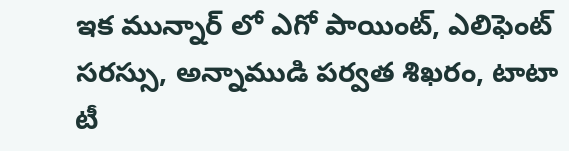ఇక మున్నార్ లో ఎగో పాయింట్, ఎలిఫెంట్ సరస్సు, అన్నాముడి పర్వత శిఖరం, టాటా టీ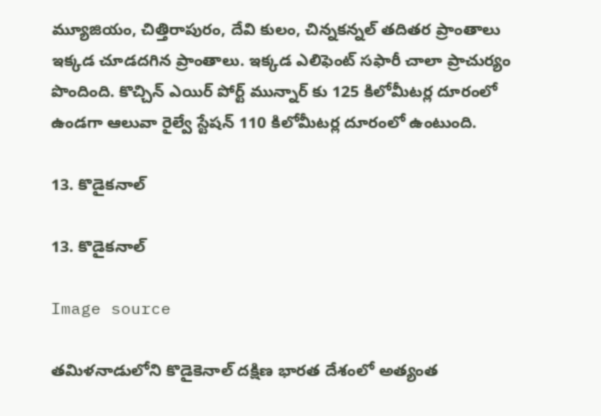మ్యూజియం, చిత్తిరాపురం, దేవి కులం, చిన్నకన్నల్ తదితర ప్రాంతాలు ఇక్కడ చూడదగిన ప్రాంతాలు. ఇక్కడ ఎలిఫెంట్ సఫారీ చాలా ప్రాచుర్యం పొందింది. కొచ్చిన్ ఎయిర్ పోర్ట్ మున్నార్ కు 125 కిలోమీటర్ల దూరంలో ఉండగా ఆలువా రైల్వే స్టేషన్ 110 కిలోమీటర్ల దూరంలో ఉంటుంది.

13. కొడైకనాల్

13. కొడైకనాల్

Image source

తమిళనాడులోని కొడైకెనాల్ దక్షిణ భారత దేశంలో అత్యంత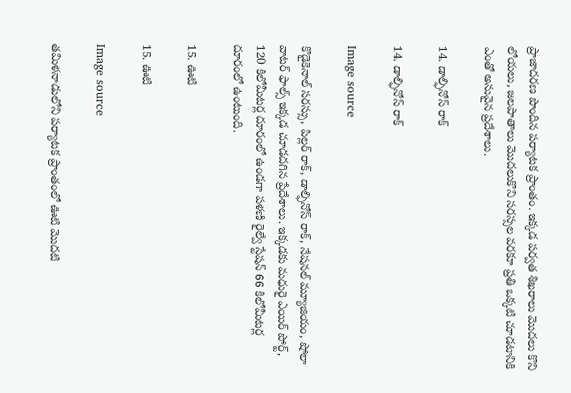ప్రాజాదరణ పొందిన పర్యాటక ప్రాంతం. ఇక్కడ పర్వత శిఖరాలు మొదలు కొని లోయలు, జలపాతాలు మొదలుకొని సరస్సల వరకూ ప్రతి ఒక్కటి చూడటానికి ఎంతో అనువైన ప్రదేశాలు.

14. డాల్ఫినోస్ రాక్

14. డాల్ఫినోస్ రాక్

Image source

కొడైకెనాల్ సరస్సు, పిల్లర్ రాక్, డాల్ఫినోస్ రాక్, నేషనల్ మ్యూజియం, షోలా వాటర్ ఫాల్స్ ఇక్కడ చూడదగిన ప్రేదేశాలు. ఇక్కడకు మధురై ఎయిర్ పోర్ట్, 120 కిలోమీటర్ల దూరంలో ఉండగా పళణి రైల్వే స్టేషన్ 66 కిలోమీటర్ల దూరంలో ఉంటుంది.

15. ఊటి

15. ఊటి

Image source

తమిళనాడులోని పర్యాటక ప్రాంతంలో ఊటి మొదటి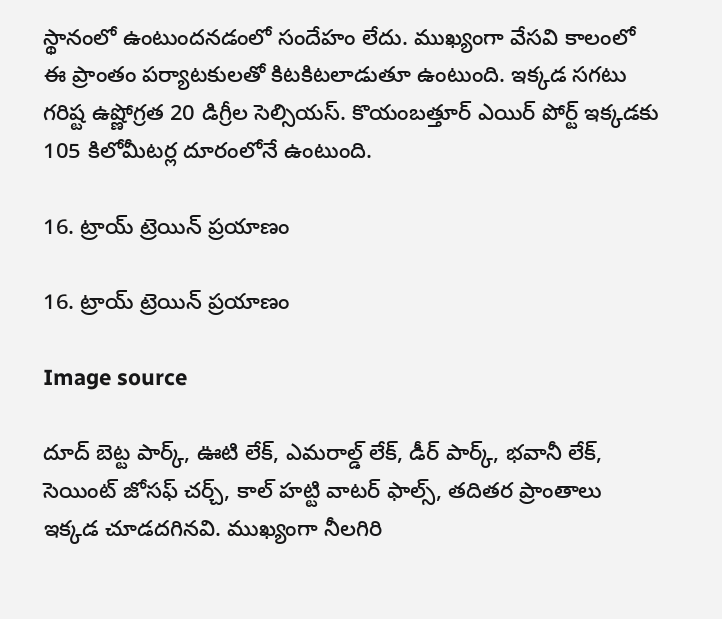స్థానంలో ఉంటుందనడంలో సందేహం లేదు. ముఖ్యంగా వేసవి కాలంలో ఈ ప్రాంతం పర్యాటకులతో కిటకిటలాడుతూ ఉంటుంది. ఇక్కడ సగటు గరిష్ట ఉష్ణోగ్రత 20 డిగ్రీల సెల్సియస్. కొయంబత్తూర్ ఎయిర్ పోర్ట్ ఇక్కడకు 105 కిలోమీటర్ల దూరంలోనే ఉంటుంది.

16. ట్రాయ్ ట్రెయిన్ ప్రయాణం

16. ట్రాయ్ ట్రెయిన్ ప్రయాణం

Image source

దూద్ బెట్ట పార్క్, ఊటి లేక్, ఎమరాల్డ్ లేక్, డీర్ పార్క్, భవానీ లేక్, సెయింట్ జోసఫ్ చర్చ్, కాల్ హట్టి వాటర్ ఫాల్స్, తదితర ప్రాంతాలు ఇక్కడ చూడదగినవి. ముఖ్యంగా నీలగిరి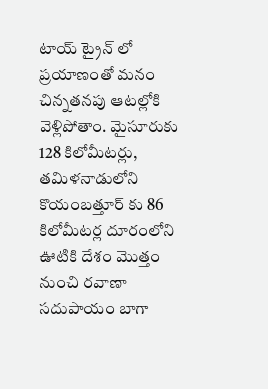టాయ్ ట్రైన్ లో ప్రయాణంతో మనం చిన్నతనపు ఆటల్లోకి వెళ్లిపోతాం. మైసూరుకు 128 కిలోమీటర్లు, తమిళనాడులోని కొయంబత్తూర్ కు 86 కిలోమీటర్ల దూరంలోని ఊటికి దేశం మొత్తం నుంచి రవాణా సదుపాయం బాగా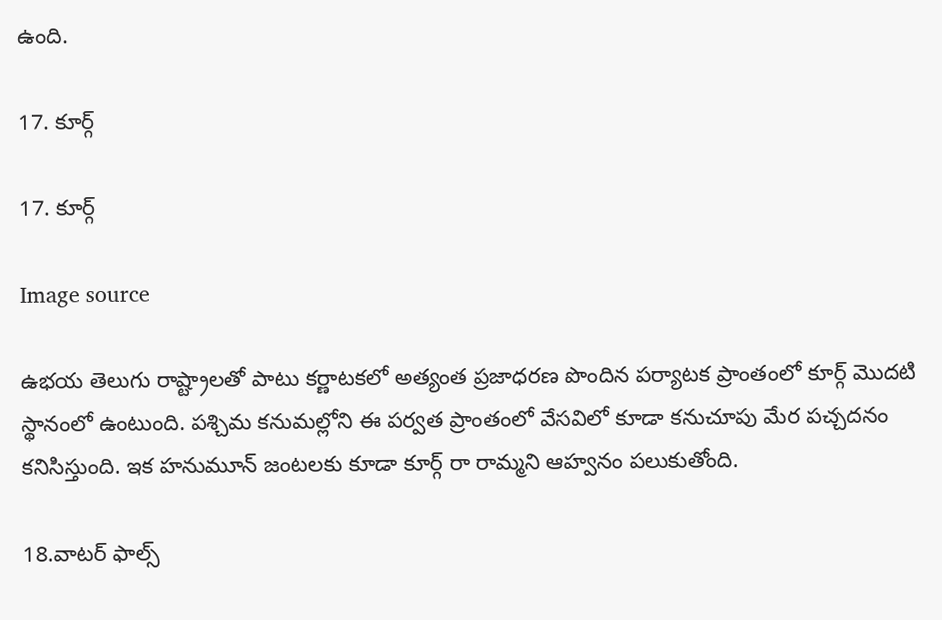ఉంది.

17. కూర్గ్

17. కూర్గ్

Image source

ఉభయ తెలుగు రాష్ట్రాలతో పాటు కర్ణాటకలో అత్యంత ప్రజాధరణ పొందిన పర్యాటక ప్రాంతంలో కూర్గ్ మొదటి స్థానంలో ఉంటుంది. పశ్చిమ కనుమల్లోని ఈ పర్వత ప్రాంతంలో వేసవిలో కూడా కనుచూపు మేర పచ్చదనం కనిసిస్తుంది. ఇక హనుమూన్ జంటలకు కూడా కూర్గ్ రా రామ్మని ఆహ్వనం పలుకుతోంది.

18.వాటర్ ఫాల్స్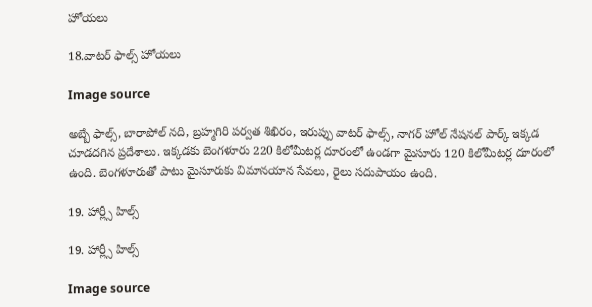హోయలు

18.వాటర్ ఫాల్స్ హోయలు

Image source

అబ్బే ఫాల్స్, బారాపోల్ నది, బ్రహ్మగిరి పర్వత శిఖిరం, ఇరుప్పు వాటర్ ఫాల్స్, నాగర్ హోల్ నేషనల్ పార్క్ ఇక్కడ చూడదగిన ప్రదేశాలు. ఇక్కడకు బెంగళూరు 220 కిలోమీటర్ల దూరంలో ఉండగా మైసూరు 120 కిలోమీటర్ల దూరంలో ఉంది. బెంగళూరుతో పాటు మైసూరుకు విమానయాన సేవలు, రైలు సదుపాయం ఉంది.

19. హార్ల్సీ హిల్స్

19. హార్ల్సీ హిల్స్

Image source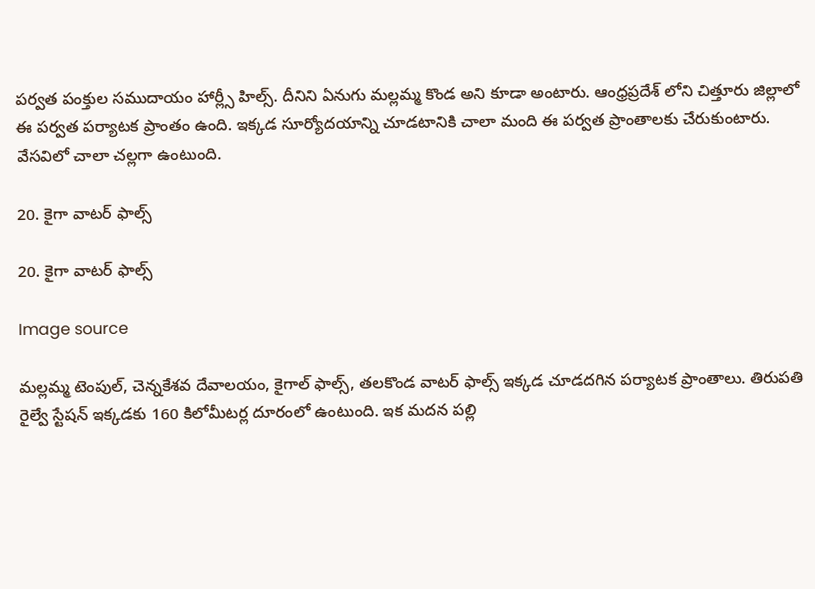పర్వత పంక్తుల సముదాయం హార్ల్సీ హిల్స్. దీనిని ఏనుగు మల్లమ్మ కొండ అని కూడా అంటారు. ఆంధ్రప్రదేశ్ లోని చిత్తూరు జిల్లాలో ఈ పర్వత పర్యాటక ప్రాంతం ఉంది. ఇక్కడ సూర్యోదయాన్ని చూడటానికి చాలా మంది ఈ పర్వత ప్రాంతాలకు చేరుకుంటారు. వేసవిలో చాలా చల్లగా ఉంటుంది.

20. కైగా వాటర్ ఫాల్స్

20. కైగా వాటర్ ఫాల్స్

Image source

మల్లమ్మ టెంపుల్, చెన్నకేశవ దేవాలయం, కైగాల్ ఫాల్స్, తలకొండ వాటర్ ఫాల్స్ ఇక్కడ చూడదగిన పర్యాటక ప్రాంతాలు. తిరుపతి రైల్వే స్టేషన్ ఇక్కడకు 160 కిలోమీటర్ల దూరంలో ఉంటుంది. ఇక మదన పల్లి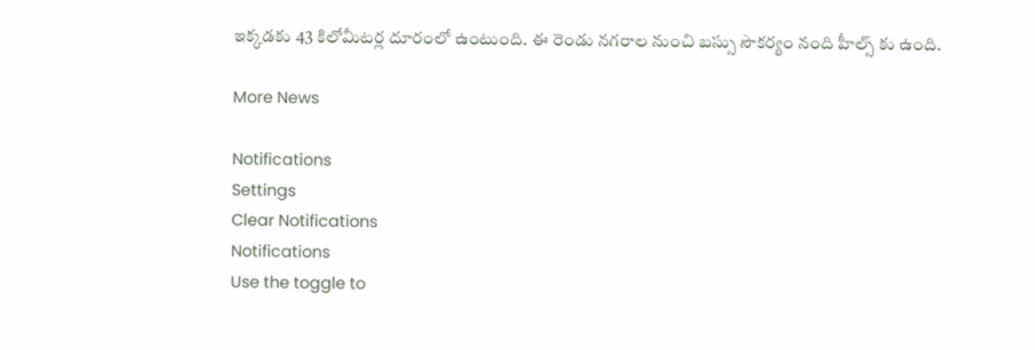ఇక్కడకు 43 కిలోమీటర్ల దూరంలో ఉంటుంది. ఈ రెండు నగరాల నుంచి బస్సు సౌకర్యం నంది హీల్స్ కు ఉంది.

More News

Notifications
Settings
Clear Notifications
Notifications
Use the toggle to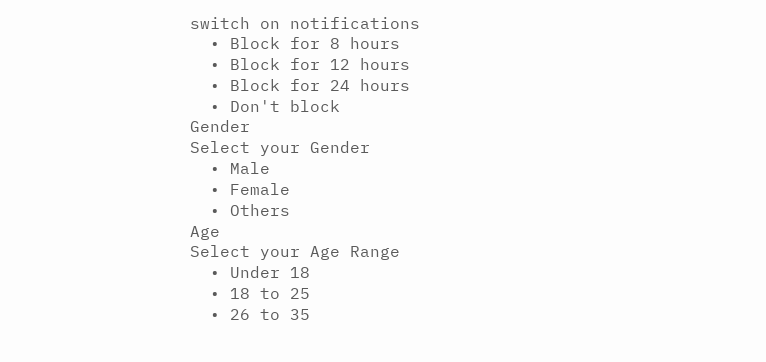switch on notifications
  • Block for 8 hours
  • Block for 12 hours
  • Block for 24 hours
  • Don't block
Gender
Select your Gender
  • Male
  • Female
  • Others
Age
Select your Age Range
  • Under 18
  • 18 to 25
  • 26 to 35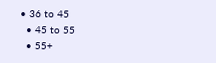• 36 to 45
  • 45 to 55
  • 55+